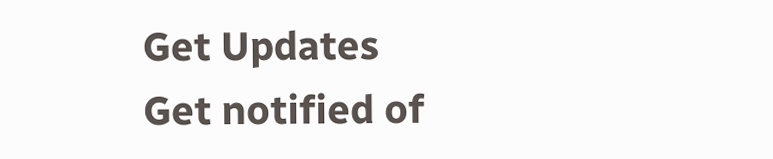Get Updates
Get notified of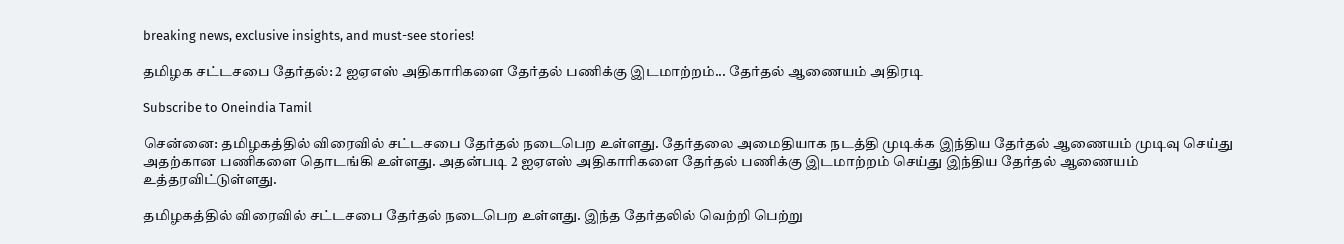breaking news, exclusive insights, and must-see stories!

தமிழக சட்டசபை தேர்தல்: 2 ஐஏஎஸ் அதிகாரிகளை தேர்தல் பணிக்கு இடமாற்றம்... தேர்தல் ஆணையம் அதிரடி

Subscribe to Oneindia Tamil

சென்னை: தமிழகத்தில் விரைவில் சட்டசபை தேர்தல் நடைபெற உள்ளது. தேர்தலை அமைதியாக நடத்தி முடிக்க இந்திய தேர்தல் ஆணையம் முடிவு செய்து அதற்கான பணிகளை தொடங்கி உள்ளது. அதன்படி 2 ஐஏஎஸ் அதிகாரிகளை தேர்தல் பணிக்கு இடமாற்றம் செய்து இந்திய தேர்தல் ஆணையம் உத்தரவிட்டுள்ளது.

தமிழகத்தில் விரைவில் சட்டசபை தேர்தல் நடைபெற உள்ளது. இந்த தேர்தலில் வெற்றி பெற்று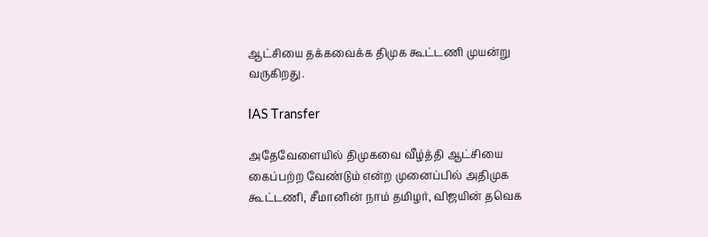ஆட்சியை தக்கவைக்க திமுக கூட்டணி முயன்று வருகிறது.

IAS Transfer

அதேவேளையில் திமுகவை வீழ்த்தி ஆட்சியை கைப்பற்ற வேண்டும் என்ற முனைப்பில் அதிமுக கூட்டணி, சீமானின் நாம் தமிழர், விஜயின் தவெக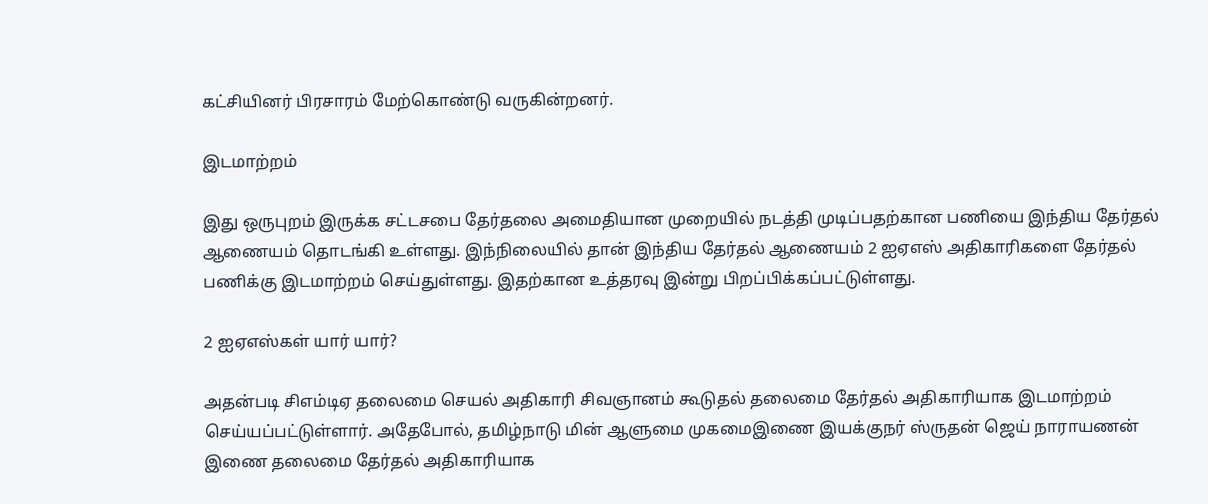கட்சியினர் பிரசாரம் மேற்கொண்டு வருகின்றனர்.

இடமாற்றம்

இது ஒருபுறம் இருக்க சட்டசபை தேர்தலை அமைதியான முறையில் நடத்தி முடிப்பதற்கான பணியை இந்திய தேர்தல் ஆணையம் தொடங்கி உள்ளது. இந்நிலையில் தான் இந்திய தேர்தல் ஆணையம் 2 ஐஏஎஸ் அதிகாரிகளை தேர்தல் பணிக்கு இடமாற்றம் செய்துள்ளது. இதற்கான உத்தரவு இன்று பிறப்பிக்கப்பட்டுள்ளது.

2 ஐஏஎஸ்கள் யார் யார்?

அதன்படி சிஎம்டிஏ தலைமை செயல் அதிகாரி சிவஞானம் கூடுதல் தலைமை தேர்தல் அதிகாரியாக இடமாற்றம் செய்யப்பட்டுள்ளார். அதேபோல், தமிழ்நாடு மின் ஆளுமை முகமைஇணை இயக்குநர் ஸ்ருதன் ஜெய் நாராயணன் இணை தலைமை தேர்தல் அதிகாரியாக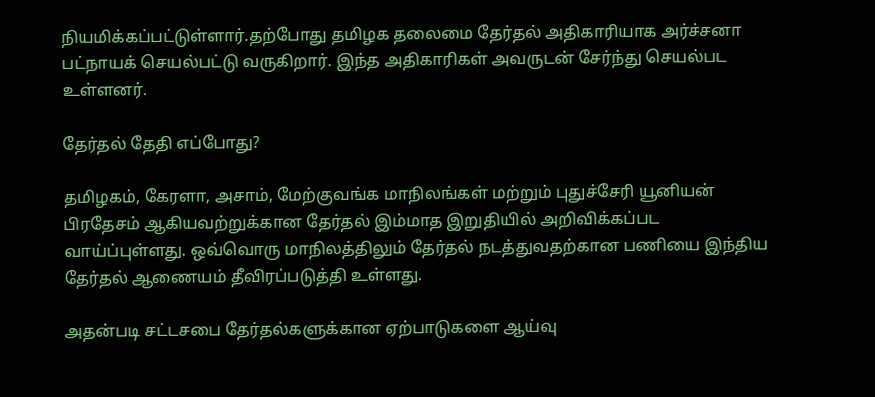நியமிக்கப்பட்டுள்ளார்.தற்போது தமிழக தலைமை தேர்தல் அதிகாரியாக அர்ச்சனா பட்நாயக் செயல்பட்டு வருகிறார். இந்த அதிகாரிகள் அவருடன் சேர்ந்து செயல்பட உள்ளனர்.

தேர்தல் தேதி எப்போது?

தமிழகம், கேரளா, அசாம், மேற்குவங்க மாநிலங்கள் மற்றும் புதுச்சேரி யூனியன் பிரதேசம் ஆகியவற்றுக்கான தேர்தல் இம்மாத இறுதியில் அறிவிக்கப்பட வாய்ப்புள்ளது. ஒவ்வொரு மாநிலத்திலும் தேர்தல் நடத்துவதற்கான பணியை இந்திய தேர்தல் ஆணையம் தீவிரப்படுத்தி உள்ளது.

அதன்படி சட்டசபை தேர்தல்களுக்கான ஏற்பாடுகளை ஆய்வு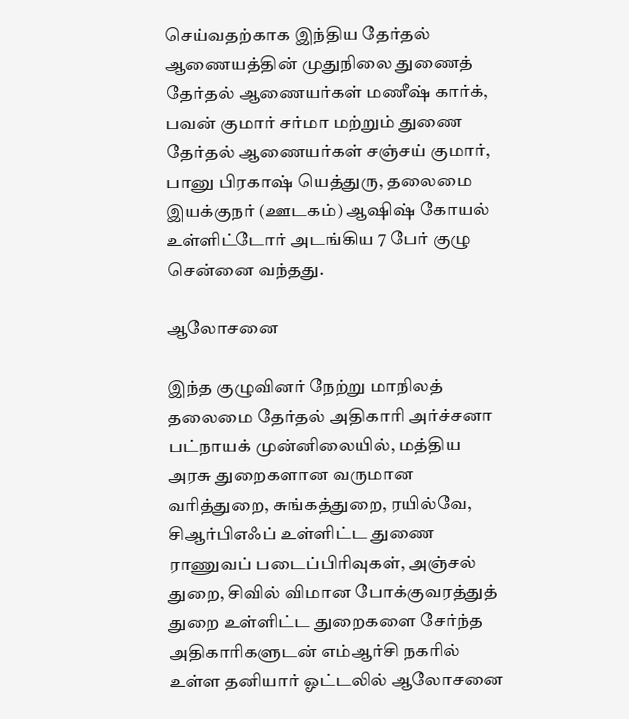செய்வதற்காக இந்திய தேர்தல் ஆணையத்தின் முதுநிலை துணைத் தேர்தல் ஆணையர்கள் மணீஷ் கார்க், பவன் குமார் சர்மா மற்றும் துணை தேர்தல் ஆணையர்கள் சஞ்சய் குமார், பானு பிரகாஷ் யெத்துரு, தலைமை இயக்குநர் (ஊடகம்) ஆஷிஷ் கோயல் உள்ளிட்டோர் அடங்கிய 7 பேர் குழு சென்னை வந்தது.

ஆலோசனை

இந்த குழுவினர் நேற்று மாநிலத் தலைமை தேர்தல் அதிகாரி அர்ச்சனா பட்நாயக் முன்னிலையில், மத்திய அரசு துறைகளான வருமான வரித்துறை, சுங்கத்துறை, ரயில்வே, சிஆர்பிஎஃப் உள்ளிட்ட துணை ராணுவப் படைப்பிரிவுகள், அஞ்சல் துறை, சிவில் விமான போக்குவரத்துத் துறை உள்ளிட்ட துறைகளை சேர்ந்த அதிகாரிகளுடன் எம்ஆர்சி நகரில் உள்ள தனியார் ஓட்டலில் ஆலோசனை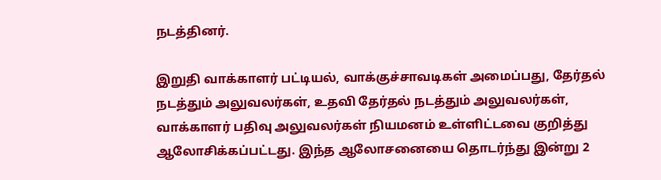நடத்தினர்.

இறுதி வாக்காளர் பட்டியல், வாக்குச்சாவடிகள் அமைப்பது, தேர்தல் நடத்தும் அலுவலர்கள், உதவி தேர்தல் நடத்தும் அலுவலர்கள், வாக்காளர் பதிவு அலுவலர்கள் நியமனம் உள்ளிட்டவை குறித்து ஆலோசிக்கப்பட்டது. இந்த ஆலோசனையை தொடர்ந்து இன்று 2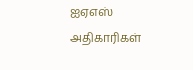ஐஏஎஸ் அதிகாரிகள்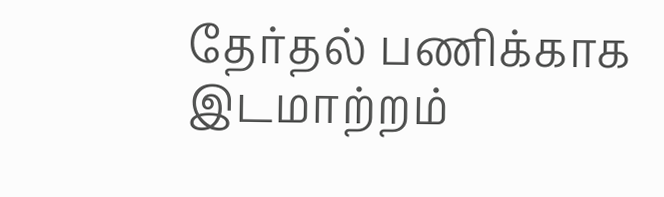தேர்தல் பணிக்காக இடமாற்றம்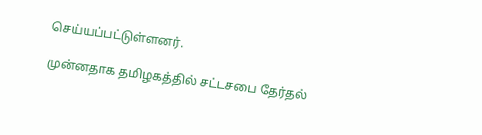செய்யப்பட்டுள்ளனர்.

முன்னதாக தமிழகத்தில் சட்டசபை தேர்தல்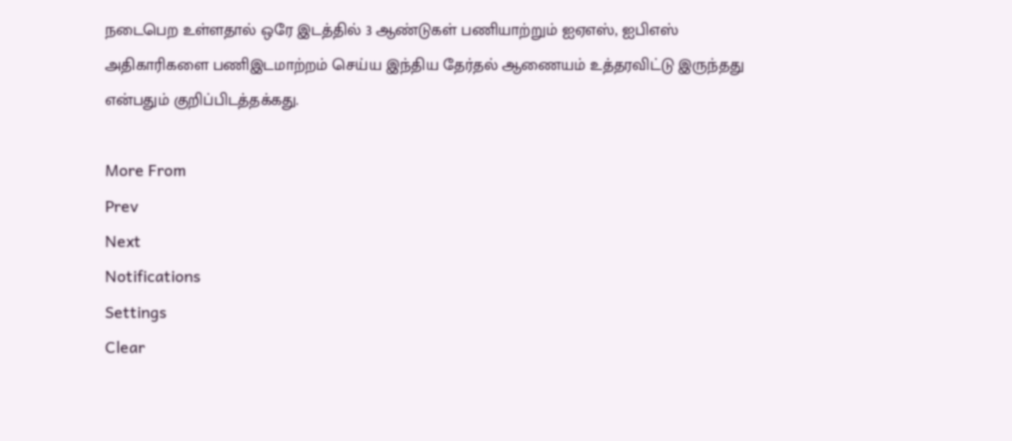நடைபெற உள்ளதால் ஒரே இடத்தில் 3 ஆண்டுகள் பணியாற்றும் ஐஏஎஸ், ஐபிஎஸ் அதிகாரிகளை பணிஇடமாற்றம் செய்ய இந்திய தேர்தல் ஆணையம் உத்தரவிட்டு இருந்தது என்பதும் குறிப்பிடத்தக்கது.

More From
Prev
Next
Notifications
Settings
Clear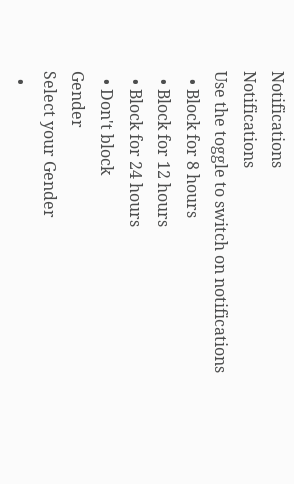Notifications
Notifications
Use the toggle to switch on notifications
  • Block for 8 hours
  • Block for 12 hours
  • Block for 24 hours
  • Don't block
Gender
Select your Gender
  •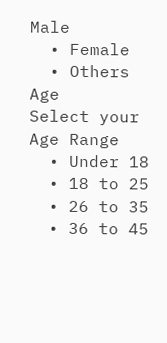Male
  • Female
  • Others
Age
Select your Age Range
  • Under 18
  • 18 to 25
  • 26 to 35
  • 36 to 45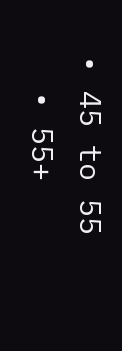• 45 to 55
  • 55+